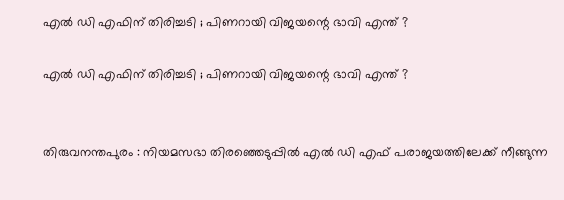എൽ ഡി എഫിന് തിരിച്ചടി ; പിണറായി വിജയന്റെ ഭാവി എന്ത് ?

എൽ ഡി എഫിന് തിരിച്ചടി ; പിണറായി വിജയന്റെ ഭാവി എന്ത് ?


തിരുവനന്തപുരം : നിയമസഭാ തിരഞ്ഞെടുപ്പിൽ എൽ ഡി എഫ് പരാജയത്തിലേക്ക് നീങ്ങുന്ന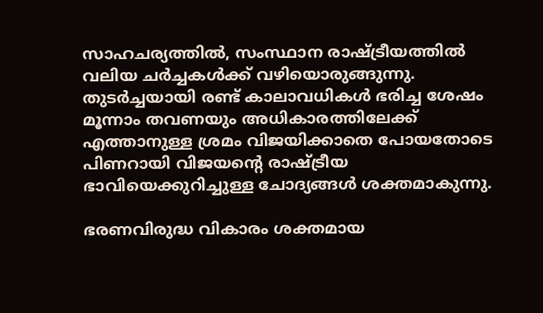സാഹചര്യത്തിൽ, സംസ്ഥാന രാഷ്ട്രീയത്തിൽ വലിയ ചർച്ചകൾക്ക് വഴിയൊരുങ്ങുന്നു. തുടർച്ചയായി രണ്ട് കാലാവധികൾ ഭരിച്ച ശേഷം മൂന്നാം തവണയും അധികാരത്തിലേക്ക് എത്താനുള്ള ശ്രമം വിജയിക്കാതെ പോയതോടെ പിണറായി വിജയന്റെ രാഷ്ട്രീയ ഭാവിയെക്കുറിച്ചുള്ള ചോദ്യങ്ങൾ ശക്തമാകുന്നു.

ഭരണവിരുദ്ധ വികാരം ശക്തമായ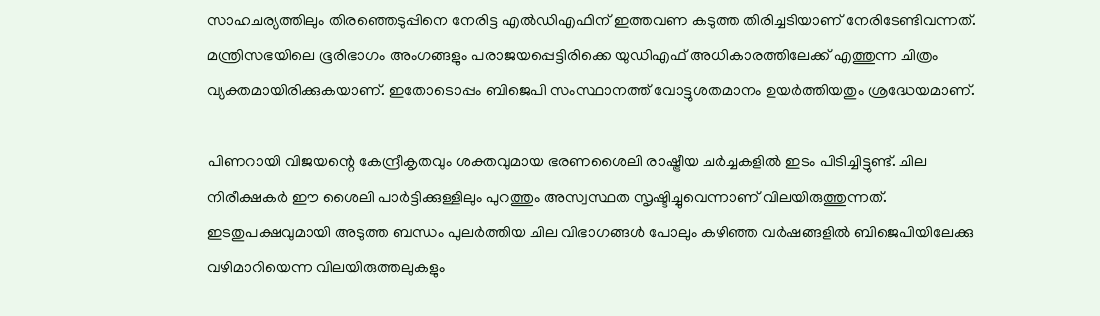സാഹചര്യത്തിലും തിരഞ്ഞെടുപ്പിനെ നേരിട്ട എൽഡിഎഫിന് ഇത്തവണ കടുത്ത തിരിച്ചടിയാണ് നേരിടേണ്ടിവന്നത്. മന്ത്രിസഭയിലെ ഭൂരിഭാഗം അംഗങ്ങളും പരാജയപ്പെട്ടിരിക്കെ യുഡിഎഫ് അധികാരത്തിലേക്ക് എത്തുന്ന ചിത്രം വ്യക്തമായിരിക്കുകയാണ്. ഇതോടൊപ്പം ബിജെപി സംസ്ഥാനത്ത് വോട്ടുശതമാനം ഉയർത്തിയതും ശ്രദ്ധേയമാണ്.

പിണറായി വിജയന്റെ കേന്ദ്രീകൃതവും ശക്തവുമായ ഭരണശൈലി രാഷ്ട്രീയ ചർച്ചകളിൽ ഇടം പിടിച്ചിട്ടുണ്ട്. ചില നിരീക്ഷകർ ഈ ശൈലി പാർട്ടിക്കുള്ളിലും പുറത്തും അസ്വസ്ഥത സൃഷ്ടിച്ചുവെന്നാണ് വിലയിരുത്തുന്നത്. ഇടതുപക്ഷവുമായി അടുത്ത ബന്ധം പുലർത്തിയ ചില വിഭാഗങ്ങൾ പോലും കഴിഞ്ഞ വർഷങ്ങളിൽ ബിജെപിയിലേക്കു വഴിമാറിയെന്ന വിലയിരുത്തലുകളും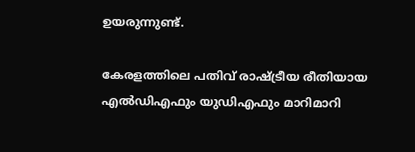ഉയരുന്നുണ്ട്.

കേരളത്തിലെ പതിവ് രാഷ്ട്രീയ രീതിയായ എൽഡിഎഫും യുഡിഎഫും മാറിമാറി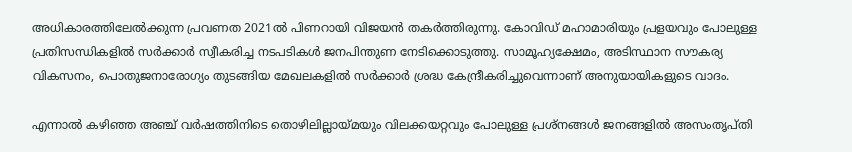അധികാരത്തിലേൽക്കുന്ന പ്രവണത 2021ൽ പിണറായി വിജയൻ തകർത്തിരുന്നു. കോവിഡ് മഹാമാരിയും പ്രളയവും പോലുള്ള പ്രതിസന്ധികളിൽ സർക്കാർ സ്വീകരിച്ച നടപടികൾ ജനപിന്തുണ നേടിക്കൊടുത്തു. സാമൂഹ്യക്ഷേമം, അടിസ്ഥാന സൗകര്യ വികസനം, പൊതുജനാരോഗ്യം തുടങ്ങിയ മേഖലകളിൽ സർക്കാർ ശ്രദ്ധ കേന്ദ്രീകരിച്ചുവെന്നാണ് അനുയായികളുടെ വാദം.

എന്നാൽ കഴിഞ്ഞ അഞ്ച് വർഷത്തിനിടെ തൊഴിലില്ലായ്മയും വിലക്കയറ്റവും പോലുള്ള പ്രശ്‌നങ്ങൾ ജനങ്ങളിൽ അസംതൃപ്തി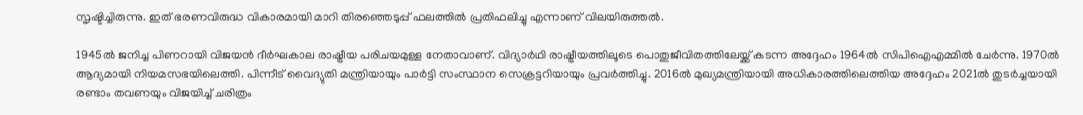സൃഷ്ടിച്ചിരുന്നു. ഇത് ഭരണവിരുദ്ധ വികാരമായി മാറി തിരഞ്ഞെടുപ്പ് ഫലത്തിൽ പ്രതിഫലിച്ചു എന്നാണ് വിലയിരുത്തൽ.

1945ൽ ജനിച്ച പിണറായി വിജയൻ ദീർഘകാല രാഷ്ട്രീയ പരിചയമുള്ള നേതാവാണ്. വിദ്യാർഥി രാഷ്ട്രീയത്തിലൂടെ പൊതുജീവിതത്തിലേയ്ക്ക് കടന്ന അദ്ദേഹം 1964ൽ സിപിഐഎമ്മിൽ ചേർന്നു. 1970ൽ ആദ്യമായി നിയമസഭയിലെത്തി. പിന്നീട് വൈദ്യുതി മന്ത്രിയായും പാർട്ടി സംസ്ഥാന സെക്രട്ടറിയായും പ്രവർത്തിച്ചു. 2016ൽ മുഖ്യമന്ത്രിയായി അധികാരത്തിലെത്തിയ അദ്ദേഹം 2021ൽ തുടർച്ചയായി രണ്ടാം തവണയും വിജയിച്ച് ചരിത്രം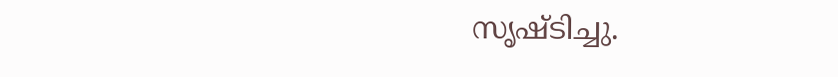സൃഷ്ടിച്ചു.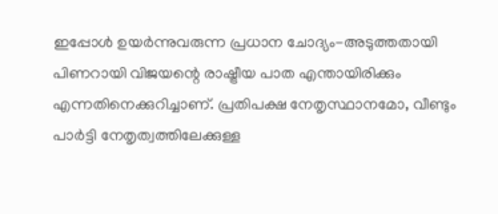ഇപ്പോൾ ഉയർന്നുവരുന്ന പ്രധാന ചോദ്യം-അടുത്തതായി പിണറായി വിജയന്റെ രാഷ്ട്രീയ പാത എന്തായിരിക്കും എന്നതിനെക്കുറിച്ചാണ്. പ്രതിപക്ഷ നേതൃസ്ഥാനമോ, വീണ്ടും പാർട്ടി നേതൃത്വത്തിലേക്കുള്ള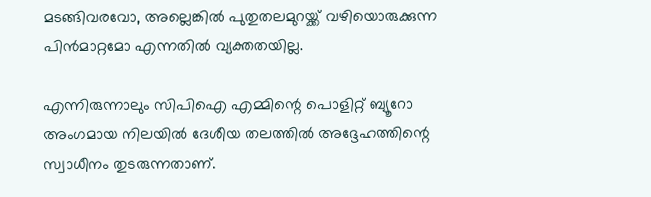മടങ്ങിവരവോ, അല്ലെങ്കിൽ പുതുതലമുറയ്ക്ക് വഴിയൊരുക്കുന്ന പിൻമാറ്റമോ എന്നതിൽ വ്യക്തതയില്ല.

എന്നിരുന്നാലും സിപിഐ എമ്മിന്റെ പൊളിറ്റ് ബ്യൂറോ അംഗമായ നിലയിൽ ദേശീയ തലത്തിൽ അദ്ദേഹത്തിന്റെ സ്വാധീനം തുടരുന്നതാണ്.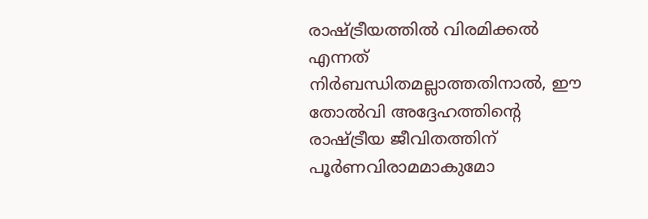രാഷ്ട്രീയത്തിൽ വിരമിക്കൽ എന്നത് നിർബന്ധിതമല്ലാത്തതിനാൽ, ഈ തോൽവി അദ്ദേഹത്തിന്റെ രാഷ്ട്രീയ ജീവിതത്തിന് പൂർണവിരാമമാകുമോ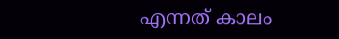എന്നത് കാലം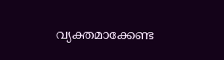വ്യക്തമാക്കേണ്ട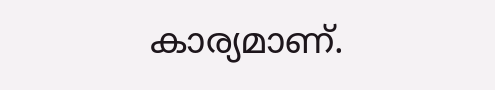കാര്യമാണ്.